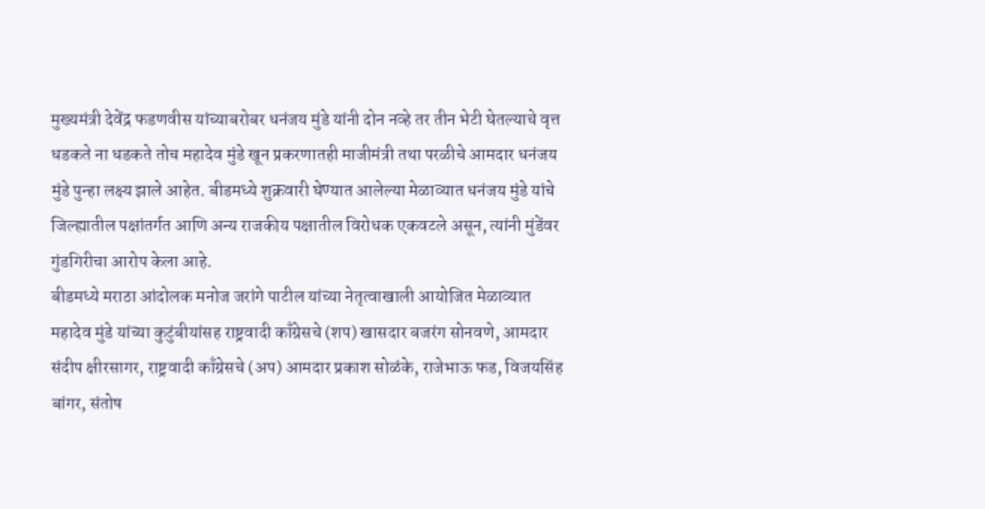मुख्यमंत्री देवेंद्र फडणवीस यांच्याबरोबर धनंजय मुंडे यांनी दोन नव्हे तर तीन भेटी घेतल्याचे वृत्त धडकते ना धडकते तोच महादेव मुंडे खून प्रकरणातही माजीमंत्री तथा परळीचे आमदार धनंजय मुंडे पुन्हा लक्ष्य झाले आहेत. बीडमध्ये शुक्रवारी घेण्यात आलेल्या मेळाव्यात धनंजय मुंडे यांचे जिल्ह्यातील पक्षांतर्गत आणि अन्य राजकीय पक्षातील विरोधक एकवटले असून, त्यांनी मुंडेंवर गुंडगिरीचा आरोप केला आहे.
बीडमध्ये मराठा आंदोलक मनोज जरांगे पाटील यांच्या नेतृत्वाखाली आयोजित मेळाव्यात महादेव मुंडे यांच्या कुटुंबीयांसह राष्ट्रवादी काँग्रेसचे (शप) खासदार बजरंग सोनवणे, आमदार संदीप क्षीरसागर, राष्ट्रवादी काँग्रेसचे (अप) आमदार प्रकाश सोळंके, राजेभाऊ फड, विजयसिंह बांगर, संतोष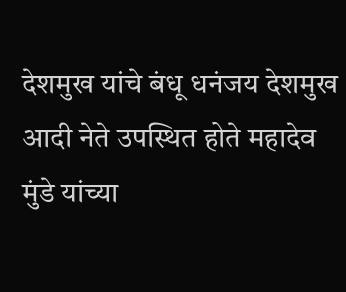देशमुख यांचे बंधू धनंजय देशमुख आदी नेते उपस्थित होते महादेव मुंडे यांच्या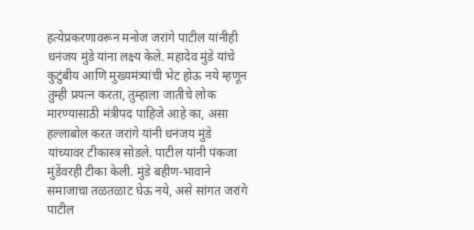हत्येप्रकरणावरून मनोज जरांगे पाटील यांनीही धनंजय मुंडे यांना लक्ष्य केले. महादेव मुंडे यांचे कुटुंबीय आणि मुख्यमंत्र्यांची भेट होऊ नये म्हणून तुम्ही प्रयत्न करता, तुम्हाला जातीचे लोक मारण्यासाठी मंत्रीपद पाहिजे आहे का, असा हल्लाबोल करत जरांगे यांनी धनंजय मुंडे यांच्यावर टीकास्त्र सोडले. पाटील यांनी पंकजा मुंडेंवरही टीका केली. मुंडे बहीण-भावाने समाजाचा तळतळाट घेऊ नये, असे सांगत जरांगे पाटील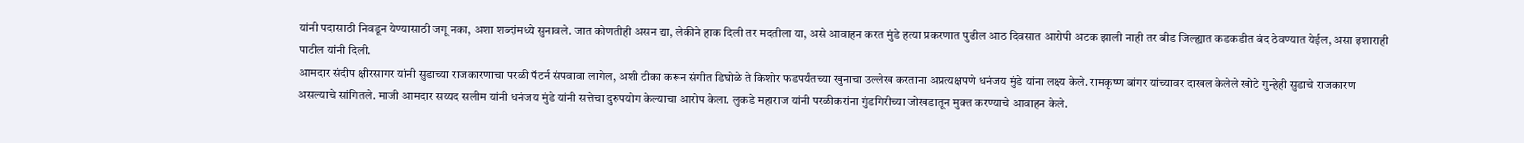यांनी पदासाठी निवडून येण्यासाठी जगू नका, अशा शब्दांमध्ये सुनावले. जात कोणतीही असन द्या, लेकीने हाक दिली तर मदतीला या, असे आवाहन करत मुंडे हत्या प्रकरणात पुढील आठ दिवसात आरोपी अटक झाली नाही तर बीड जिल्ह्यात कडकडीत बंद ठेवण्यात येईल, असा इशाराही पाटील यांनी दिली.
आमदार संदीप क्षीरसागर यांनी सुडाच्या राजकारणाचा परळी पॅटर्न संपवावा लागेल, अशी टीका करून संगीत डिघोळे ते किशोर फडपर्यंतच्या खुनाचा उल्लेख करताना अप्रत्यक्षपणे धनंजय मुंडे यांना लक्ष्य केले. रामकृष्ण बांगर यांच्यावर दाखल केलेले खोटे गुन्हेही सुडाचे राजकारण असल्याचे सांगितले. माजी आमदार सय्यद सलीम यांनी धनंजय मुंडे यांनी सत्तेचा दुरुपयोग केल्याचा आरोप केला. लुकडे महाराज यांनी परळीकरांना गुंडगिरीच्या जोखडातून मुक्त करण्याचे आवाहन केले.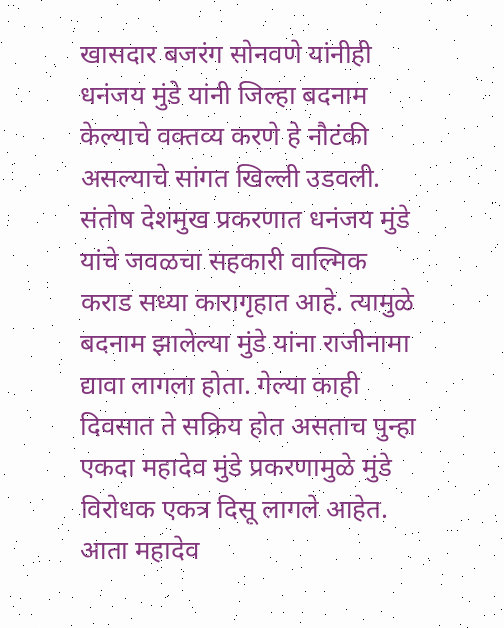खासदार बजरंग सोनवणे यांनीही धनंजय मुंडे यांनी जिल्हा बदनाम केल्याचे वक्तव्य करणे हे नौटंकी असल्याचे सांगत खिल्ली उडवली.
संतोष देशमुख प्रकरणात धनंजय मुंडे यांचे जवळचा सहकारी वाल्मिक कराड सध्या कारागृहात आहे. त्यामुळे बदनाम झालेल्या मुंडे यांना राजीनामा द्यावा लागला होता. गेल्या काही दिवसात ते सक्रिय होत असताच पुन्हा एकदा महादेव मुंडे प्रकरणामुळे मुंडे विरोधक एकत्र दिसू लागले आहेत. आता महादेव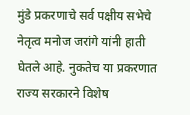मुंडे प्रकरणाचे सर्व पक्षीय सभेचे नेतृत्व मनोज जरांगे यांनी हाती घेतले आहे. नुकतेच या प्रकरणात राज्य सरकारने विशेष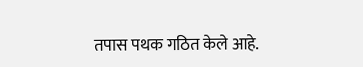तपास पथक गठित केले आहे.